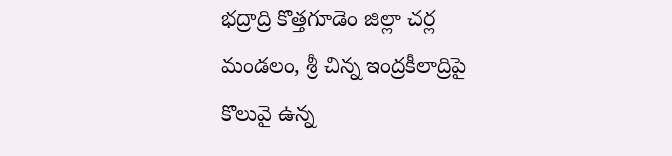భద్రాద్రి కొత్తగూడెం జిల్లా చర్ల మండలం, శ్రీ చిన్న ఇంద్రకీలాద్రిపై కొలువై ఉన్న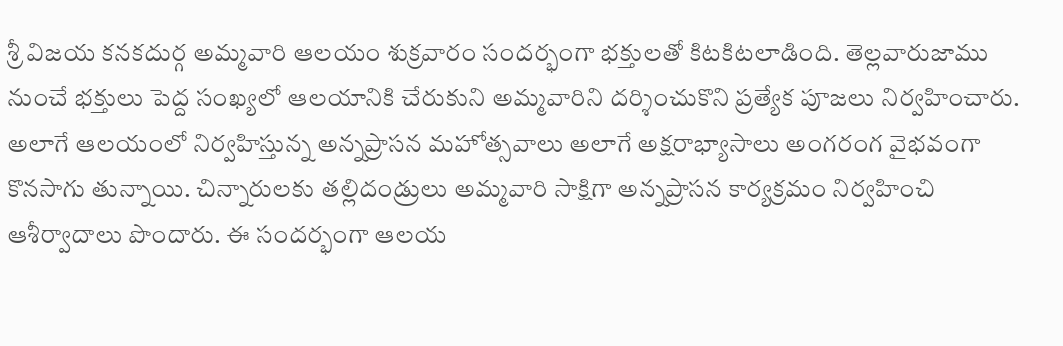శ్రీ విజయ కనకదుర్గ అమ్మవారి ఆలయం శుక్రవారం సందర్భంగా భక్తులతో కిటకిటలాడింది. తెల్లవారుజాము నుంచే భక్తులు పెద్ద సంఖ్యలో ఆలయానికి చేరుకుని అమ్మవారిని దర్శించుకొని ప్రత్యేక పూజలు నిర్వహించారు.
అలాగే ఆలయంలో నిర్వహిస్తున్న అన్నప్రాసన మహోత్సవాలు అలాగే అక్షరాభ్యాసాలు అంగరంగ వైభవంగా కొనసాగు తున్నాయి. చిన్నారులకు తల్లిదండ్రులు అమ్మవారి సాక్షిగా అన్నప్రాసన కార్యక్రమం నిర్వహించి ఆశీర్వాదాలు పొందారు. ఈ సందర్భంగా ఆలయ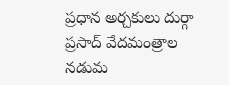ప్రధాన అర్చకులు దుర్గా ప్రసాద్ వేదమంత్రాల నడుమ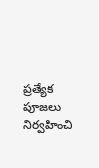ప్రత్యేక పూజలు నిర్వహించి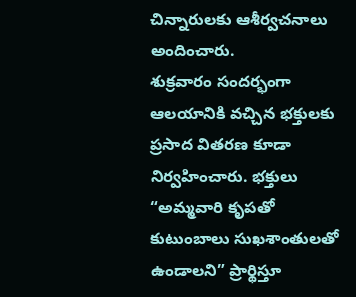చిన్నారులకు ఆశీర్వచనాలు అందించారు.
శుక్రవారం సందర్భంగా ఆలయానికి వచ్చిన భక్తులకు ప్రసాద వితరణ కూడా నిర్వహించారు. భక్తులు “అమ్మవారి కృపతో కుటుంబాలు సుఖశాంతులతో ఉండాలని” ప్రార్థిస్తూ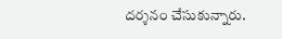దర్శనం చేసుకున్నారు.